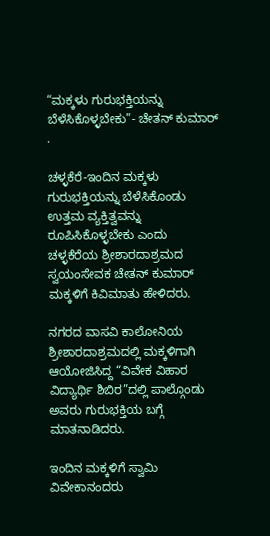“ಮಕ್ಕಳು ಗುರುಭಕ್ತಿಯನ್ನು ಬೆಳೆಸಿಕೊಳ್ಳಬೇಕು”- ಚೇತನ್ ಕುಮಾರ್ .

ಚಳ್ಳಕೆರೆ-ಇಂದಿನ ಮಕ್ಕಳು ಗುರುಭಕ್ತಿಯನ್ನು ಬೆಳೆಸಿಕೊಂಡು ಉತ್ತಮ ವ್ಯಕ್ತಿತ್ವವನ್ನು ರೂಪಿಸಿಕೊಳ್ಳಬೇಕು ಎಂದು ಚಳ್ಳಕೆರೆಯ ಶ್ರೀಶಾರದಾಶ್ರಮದ ಸ್ವಯಂಸೇವಕ ಚೇತನ್ ಕುಮಾರ್ ಮಕ್ಕಳಿಗೆ ಕಿವಿಮಾತು ಹೇಳಿದರು.

ನಗರದ ವಾಸವಿ ಕಾಲೋನಿಯ ಶ್ರೀಶಾರದಾಶ್ರಮದಲ್ಲಿ ಮಕ್ಕಳಿಗಾಗಿ ಆಯೋಜಿಸಿದ್ದ “ವಿವೇಕ ವಿಹಾರ ವಿದ್ಯಾರ್ಥಿ ಶಿಬಿರ”ದಲ್ಲಿ ಪಾಲ್ಗೊಂಡು ಅವರು ಗುರುಭಕ್ತಿಯ ಬಗ್ಗೆ ಮಾತನಾಡಿದರು.

ಇಂದಿನ ಮಕ್ಕಳಿಗೆ ಸ್ವಾಮಿ ವಿವೇಕಾನಂದರು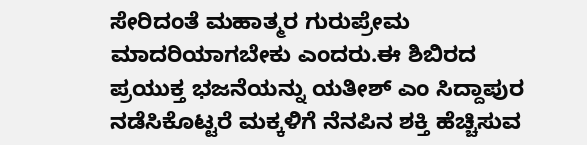ಸೇರಿದಂತೆ ಮಹಾತ್ಮರ ಗುರುಪ್ರೇಮ ಮಾದರಿಯಾಗಬೇಕು ಎಂದರು.ಈ ಶಿಬಿರದ ಪ್ರಯುಕ್ತ ಭಜನೆಯನ್ನು ಯತೀಶ್ ಎಂ ಸಿದ್ದಾಪುರ ನಡೆಸಿಕೊಟ್ಟರೆ ಮಕ್ಕಳಿಗೆ ನೆನಪಿನ ಶಕ್ತಿ ಹೆಚ್ಚಿಸುವ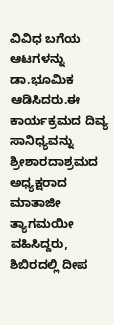ವಿವಿಧ ಬಗೆಯ ಆಟಗಳನ್ನು ಡಾ.ಭೂಮಿಕ ಆಡಿಸಿದರು.ಈ ಕಾರ್ಯಕ್ರಮದ ದಿವ್ಯ ಸಾನಿಧ್ಯವನ್ನು ಶ್ರೀಶಾರದಾಶ್ರಮದ ಅಧ್ಯಕ್ಷರಾದ ಮಾತಾಜೀ ತ್ಯಾಗಮಯೀ ವಹಿಸಿದ್ದರು, ಶಿಬಿರದಲ್ಲಿ ದೀಪ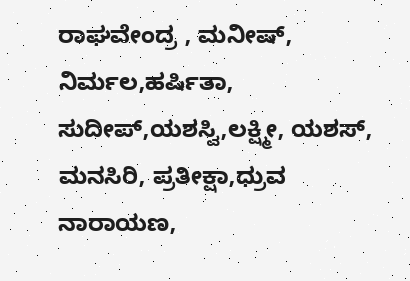ರಾಘವೇಂದ್ರ , ಮನೀಷ್, ನಿರ್ಮಲ,ಹರ್ಷಿತಾ, ಸುದೀಪ್,ಯಶಸ್ವಿ,ಲಕ್ಷ್ಮೀ, ಯಶಸ್, ಮನಸಿರಿ, ಪ್ರತೀಕ್ಷಾ,ಧ್ರುವ ನಾರಾಯಣ,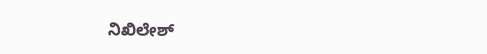ನಿಖಿಲೇಶ್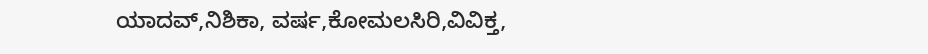ಯಾದವ್,ನಿಶಿಕಾ, ವರ್ಷ,ಕೋಮಲಸಿರಿ,ವಿವಿಕ್ತ,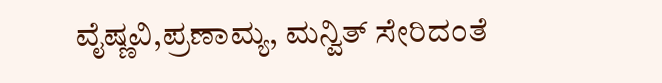ವೈಷ್ಣವಿ,ಪ್ರಣಾಮ್ಯ, ಮನ್ವಿತ್ ಸೇರಿದಂತೆ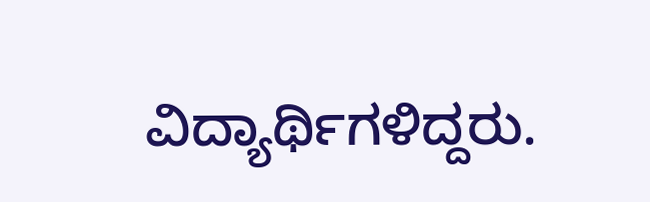ವಿದ್ಯಾರ್ಥಿಗಳಿದ್ದರು.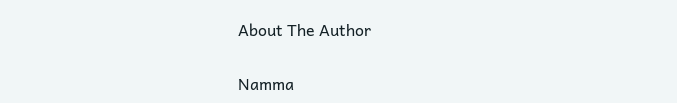About The Author

Namma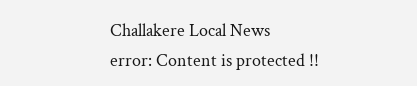Challakere Local News
error: Content is protected !!